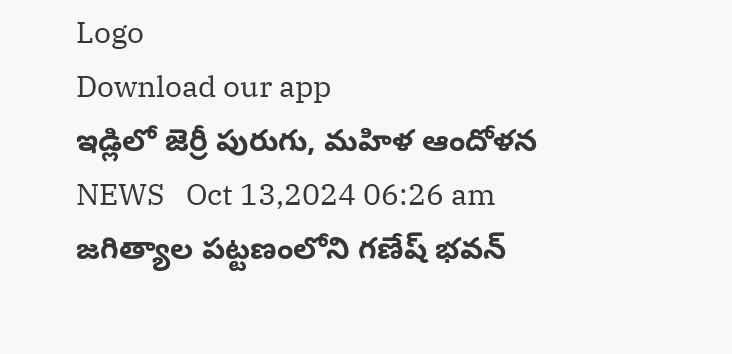Logo
Download our app
ఇడ్లిలో జెర్రీ పురుగు, మహిళ ఆందోళన
NEWS   Oct 13,2024 06:26 am
జగిత్యాల పట్టణంలోని గణేష్ భవన్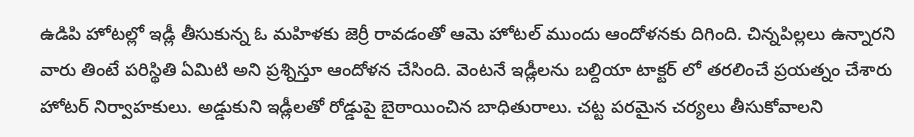ఉడిపి హోటల్లో ఇడ్లీ తీసుకున్న ఓ మహిళకు జెర్రీ రావడంతో ఆమె హోటల్ ముందు ఆందోళనకు దిగింది. చిన్నపిల్లలు ఉన్నారని వారు తింటే పరిస్థితి ఏమిటి అని ప్రశ్నిస్తూ ఆందోళన చేసింది. వెంటనే ఇడ్లీలను బల్దియా టాక్టర్ లో తరలించే ప్రయత్నం చేశారు హోటర్ నిర్వాహకులు. అడ్డుకుని ఇడ్లీలతో రోడ్డుపై బైఠాయించిన బాధితురాలు. చట్ట పరమైన చర్యలు తీసుకోవాలని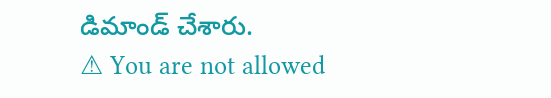డిమాండ్ చేశారు.
⚠ You are not allowed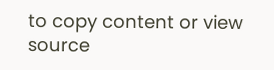to copy content or view source